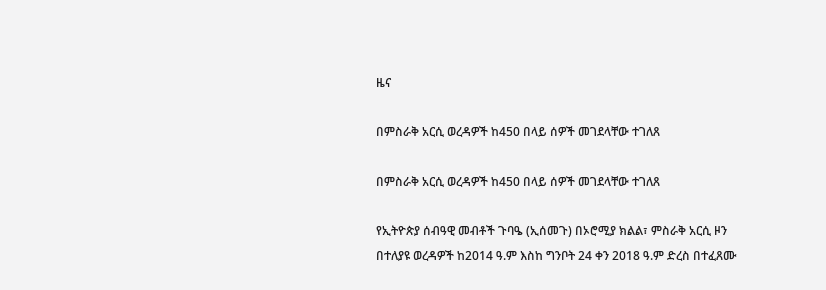ዜና

በምስራቅ አርሲ ወረዳዎች ከ450 በላይ ሰዎች መገደላቸው ተገለጸ

በምስራቅ አርሲ ወረዳዎች ከ450 በላይ ሰዎች መገደላቸው ተገለጸ

የኢትዮጵያ ሰብዓዊ መብቶች ጉባዔ (ኢሰመጉ) በኦሮሚያ ክልል፣ ምስራቅ አርሲ ዞን በተለያዩ ወረዳዎች ከ2014 ዓ.ም እስከ ግንቦት 24 ቀን 2018 ዓ.ም ድረስ በተፈጸሙ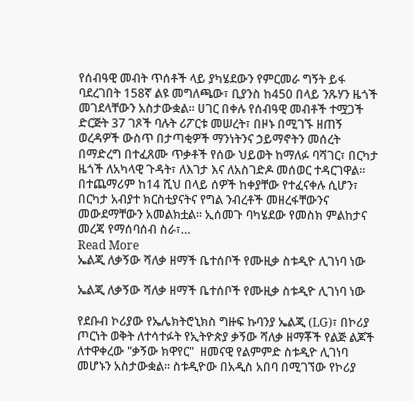የሰብዓዊ መብት ጥሰቶች ላይ ያካሄደውን የምርመራ ግኝት ይፋ ባደረገበት 158ኛ ልዩ መግለጫው፣ ቢያንስ ከ450 በላይ ንጹሃን ዜጎች መገደላቸውን አስታውቋል። ሀገር በቀሉ የሰብዓዊ መብቶች ተሟጋች ድርጅት 37 ገጾች ባሉት ሪፖርቱ መሠረት፣ በዞኑ በሚገኙ ዘጠኝ ወረዳዎች ውስጥ በታጣቂዎች ማንነትንና ኃይማኖትን መሰረት በማድረግ በተፈጸሙ ጥቃቶች የሰው ህይወት ከማለፉ ባሻገር፣ በርካታ ዜጎች ለአካላዊ ጉዳት፣ ለእገታ እና ለአስገድዶ መሰወር ተዳርገዋል። በተጨማሪም ከ14 ሺህ በላይ ሰዎች ከቀያቸው የተፈናቀሉ ሲሆን፣ በርካታ አብያተ ክርስቲያናትና የግል ንብረቶች መዘረፋቸውንና መውደማቸውን አመልክቷል። ኢሰመጉ ባካሄደው የመስክ ምልከታና መረጃ የማሰባሰብ ስራ፣…
Read More
ኤልጂ ለቃኝው ሻለቃ ዘማች ቤተሰቦች የሙዚቃ ስቱዲዮ ሊገነባ ነው

ኤልጂ ለቃኝው ሻለቃ ዘማች ቤተሰቦች የሙዚቃ ስቱዲዮ ሊገነባ ነው

የደቡብ ኮሪያው የኤሌክትሮኒክስ ግዙፍ ኩባንያ ኤልጂ (LG)፣ በኮሪያ ጦርነት ወቅት ለተሳተፉት የኢትዮጵያ ቃኝው ሻለቃ ዘማቾች የልጅ ልጆች ለተዋቀረው "ቃኝው ክዋየር"  ዘመናዊ የልምምድ ስቱዲዮ ሊገነባ መሆኑን አስታውቋል። ስቱዲዮው በአዲስ አበባ በሚገኘው የኮሪያ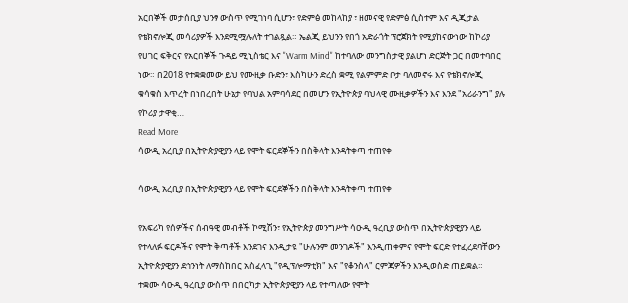አርበኞች መታሰቢያ ህንፃ ውስጥ የሚገነባ ሲሆን፣ የድምፅ መከላከያ ፣ ዘመናዊ የድምፅ ሲስተም እና ዲጂታል የቴክኖሎጂ መሳሪያዎች እንደሚሟሉለት ተገልጿል። ኤልጂ ይህንን የበጎ አድራጎት ፕሮጀክት የሚያከናውነው ከኮሪያ የሀገር ፍቅርና የአርበኞች ጉዳይ ሚኒስቴር እና "Warm Mind" ከተባለው መንግስታዊ ያልሆነ ድርጅት ጋር በመተባበር ነው። በ2018 የተቋቋመው ይህ የሙዚቃ ቡድን፣ እስካሁን ድረስ ቋሚ የልምምድ ቦታ ባለመኖሩ እና የቴክኖሎጂ ቁሳቁስ እጥረት በነበረበት ሁኔታ የባህል አምባሳደር በመሆን የኢትዮጵያ ባህላዊ ሙዚቃዎችን እና እንደ "አሪራንግ" ያሉ የኮሪያ ታዋቂ…
Read More
ሳውዲ አረቢያ በኢትዮጵያዊያን ላይ የሞት ፍርደኞችን በስቅላት እንዳትቀጣ ተጠየቀ

ሳውዲ አረቢያ በኢትዮጵያዊያን ላይ የሞት ፍርደኞችን በስቅላት እንዳትቀጣ ተጠየቀ

የአፍሪካ የሰዎችና ሰብዓዊ መብቶች ኮሚሽን፣ የኢትዮጵያ መንግሥት ሳዑዲ ዓረቢያ ውስጥ በኢትዮጵያዊያን ላይ የተላለፉ ፍርዶችና የሞት ቅጣቶች እንደገና እንዲታዩ "ሁሉንም መንገዶች" እንዲጠቀምና የሞት ፍርድ የተፈረደባቸውን ኢትዮጵያዊያን ደኅንነት ለማስከበር አስፈላጊ "የዲፕሎማቲክ" እና "የቆንስላ" ርምጃዎችን እንዲወስድ ጠይቋል። ተቋሙ ሳዑዲ ዓረቢያ ውስጥ በበርካታ ኢትዮጵያዊያን ላይ የተጣለው የሞት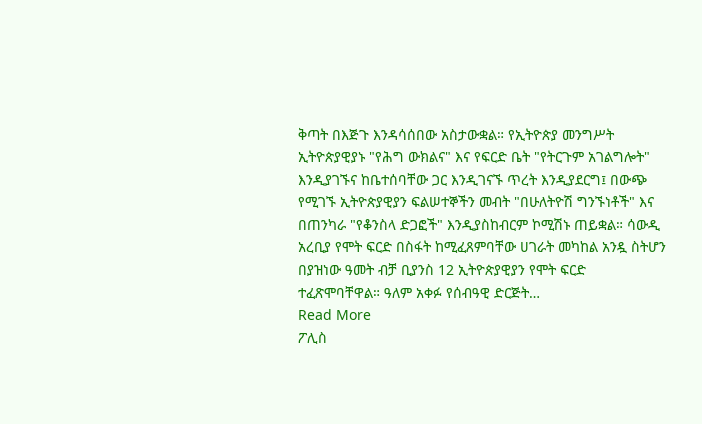ቅጣት በእጅጉ እንዳሳሰበው አስታውቋል። የኢትዮጵያ መንግሥት ኢትዮጵያዊያኑ "የሕግ ውክልና" እና የፍርድ ቤት "የትርጉም አገልግሎት" እንዲያገኙና ከቤተሰባቸው ጋር እንዲገናኙ ጥረት እንዲያደርግ፤ በውጭ የሚገኙ ኢትዮጵያዊያን ፍልሠተኞችን መብት "በሁለትዮሽ ግንኙነቶች" እና በጠንካራ "የቆንስላ ድጋፎች" እንዲያስከብርም ኮሚሽኑ ጠይቋል። ሳውዲ አረቢያ የሞት ፍርድ በስፋት ከሚፈጸምባቸው ሀገራት መካከል አንዷ ስትሆን በያዝነው ዓመት ብቻ ቢያንስ 12 ኢትዮጵያዊያን የሞት ፍርድ ተፈጽሞባቸዋል። ዓለም አቀፉ የሰብዓዊ ድርጅት…
Read More
ፖሊስ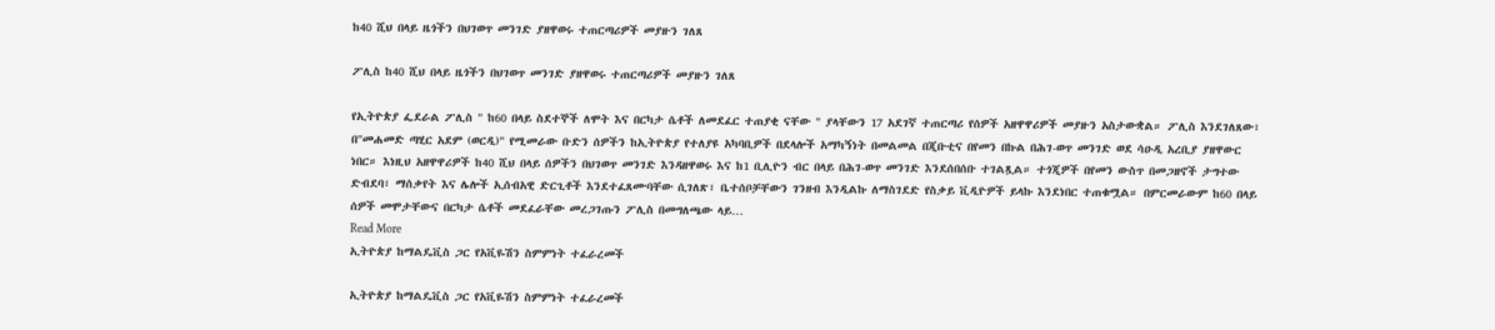ከ40 ሺህ በላይ ዜጎችን በህገወጥ መንገድ ያዘዋወሩ ተጠርጣሪዎች መያዙን ገለጸ

ፖሊስ ከ40 ሺህ በላይ ዜጎችን በህገወጥ መንገድ ያዘዋወሩ ተጠርጣሪዎች መያዙን ገለጸ

የኢትዮጵያ ፌደራል ፖሊስ " ከ60 በላይ ስደተኞች ለሞት እና በርካታ ሴቶች ለመደፈር ተጠያቂ ናቸው " ያላቸውን 17 አደገኛ ተጠርጣሪ የሰዎች አዘዋዋሪዎች መያዙን አስታውቋል። ፖሊስ እንደገለጸው፣ በ"መሐመድ ጣሂር አደም (ወርዲ)" የሚመራው ቡድን ሰዎችን ከኢትዮጵያ የተለያዩ አካባቢዎች በደላሎች አማካኝነት በመልመል በጂቡቲና በየመን በኩል በሕገ-ወጥ መንገድ ወደ ሳዑዲ አረቢያ ያዘዋውር ነበር። እነዚህ አዘዋዋሪዎች ከ40 ሺህ በላይ ሰዎችን በህገወጥ መንገድ እንዳዘዋወሩ እና ከ1 ቢሊዮን ብር በላይ በሕገ-ወጥ መንገድ እንደሰበሰቡ ተገልጿል። ተጎጂዎች በየመን ውስጥ በመጋዘኖች ታግተው ድብደባ፣ ማሰቃየት እና ሌሎች ኢሰብአዊ ድርጊቶች እንደተፈጸሙባቸው ሲገለጽ፣ ቤተሰቦቻቸውን ገንዘብ እንዲልኩ ለማስገደድ የስቃይ ቪዲዮዎች ይላኩ እንደነበር ተጠቁሟል። በምርመራውም ከ60 በላይ ሰዎች መሞታቸውና በርካታ ሴቶች መደፈራቸው መረጋገጡን ፖሊስ በመግለጫው ላይ…
Read More
ኢትዮጵያ ከማልዴቪስ ጋር የአቪዬሽን ስምምነት ተፈራረመች

ኢትዮጵያ ከማልዴቪስ ጋር የአቪዬሽን ስምምነት ተፈራረመች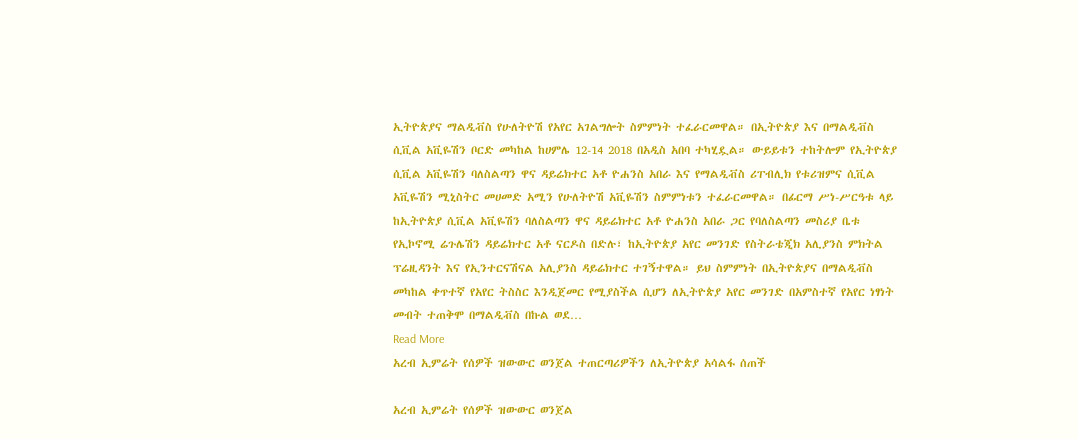ኢትዮጵያና ማልዲቭስ የሁለትዮሽ የአየር አገልግሎት ስምምነት ተፈራርመዋል። በኢትዮጵያ እና በማልዲቭስ ሲቪል አቪዬሽን ቦርድ መካከል ከሀምሌ 12-14 2018 በአዲስ አበባ ተካሂዷል። ውይይቱን ተከትሎም የኢትዮጵያ ሲቪል አቪዬሽን ባለስልጣን ዋና ዳይሬክተር አቶ ዮሐንስ አበራ እና የማልዲቭስ ሪፐብሊክ የቱሪዝምና ሲቪል አቪዬሽን ሚኒስትር መሀመድ አሚን የሁለትዮሽ አቪዬሽን ስምምነቱን ተፈራርመዋል። በፊርማ ሥነ-ሥርዓቱ ላይ ከኢትዮጵያ ሲቪል አቪዬሽን ባለስልጣን ዋና ዳይሬክተር አቶ ዮሐንስ አበራ ጋር የባለስልጣን መስሪያ ቤቱ የኢኮኖሚ ሬጉሌሽን ዳይሬክተር አቶ ናርዶስ በድሉ፣ ከኢትዮጵያ አየር መንገድ የስትራቴጂክ አሊያንስ ምክትል ፕሬዚዳንት እና የኢንተርናሽናል አሊያንስ ዳይሬክተር ተገኝተዋል። ይህ ስምምነት በኢትዮጵያና በማልዲቭስ መካከል ቀጥተኛ የአየር ትስስር እንዲጀመር የሚያስችል ሲሆን ለኢትዮጵያ አየር መንገድ በአምስተኛ የአየር ነፃነት መብት ተጠቅሞ በማልዲቭስ በኩል ወደ…
Read More
አረብ ኢምሬት የሰዎች ዝውውር ወንጀል ተጠርጣሪዎችን ለኢትዮጵያ አሳልፋ ሰጠች

አረብ ኢምሬት የሰዎች ዝውውር ወንጀል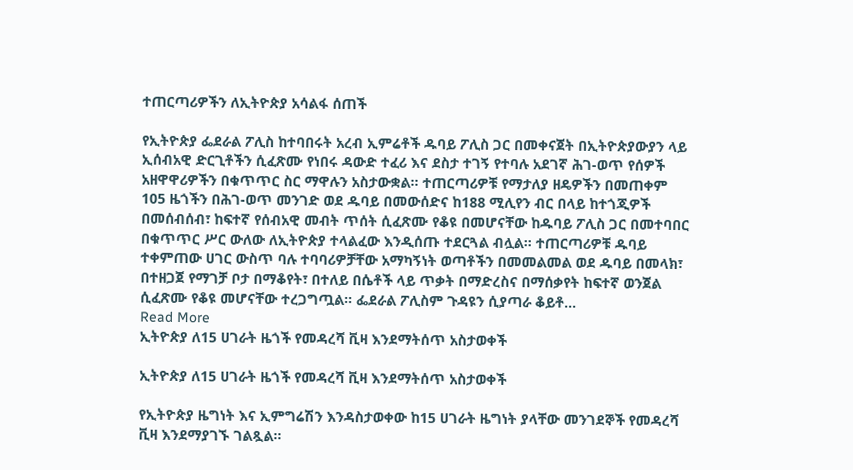ተጠርጣሪዎችን ለኢትዮጵያ አሳልፋ ሰጠች

የኢትዮጵያ ፌደራል ፖሊስ ከተባበሩት አረብ ኢምሬቶች ዱባይ ፖሊስ ጋር በመቀናጀት በኢትዮጵያውያን ላይ ኢሰብአዊ ድርጊቶችን ሲፈጽሙ የነበሩ ዳውድ ተፈሪ እና ደስታ ተገኝ የተባሉ አደገኛ ሕገ-ወጥ የሰዎች አዘዋዋሪዎችን በቁጥጥር ስር ማዋሉን አስታውቋል። ተጠርጣሪዎቹ የማታለያ ዘዴዎችን በመጠቀም 105 ዜጎችን በሕገ-ወጥ መንገድ ወደ ዱባይ በመውሰድና ከ188 ሚሊየን ብር በላይ ከተጎጂዎች በመሰብሰብ፣ ከፍተኛ የሰብአዊ መብት ጥሰት ሲፈጽሙ የቆዩ በመሆናቸው ከዱባይ ፖሊስ ጋር በመተባበር በቁጥጥር ሥር ውለው ለኢትዮጵያ ተላልፈው እንዲሰጡ ተደርጓል ብሏል። ተጠርጣሪዎቹ ዱባይ ተቀምጠው ሀገር ውስጥ ባሉ ተባባሪዎቻቸው አማካኝነት ወጣቶችን በመመልመል ወደ ዱባይ በመላክ፣ በተዘጋጀ የማገቻ ቦታ በማቆየት፣ በተለይ በሴቶች ላይ ጥቃት በማድረስና በማሰቃየት ከፍተኛ ወንጀል ሲፈጽሙ የቆዩ መሆናቸው ተረጋግጧል። ፌደራል ፖሊስም ጉዳዩን ሲያጣራ ቆይቶ…
Read More
ኢትዮጵያ ለ15 ሀገራት ዜጎች የመዳረሻ ቪዛ እንደማትሰጥ አስታወቀች

ኢትዮጵያ ለ15 ሀገራት ዜጎች የመዳረሻ ቪዛ እንደማትሰጥ አስታወቀች

የኢትዮጵያ ዜግነት እና ኢምግሬሽን እንዳስታወቀው ከ15 ሀገራት ዜግነት ያላቸው መንገደኞች የመዳረሻ ቪዛ እንደማያገኙ ገልጿል።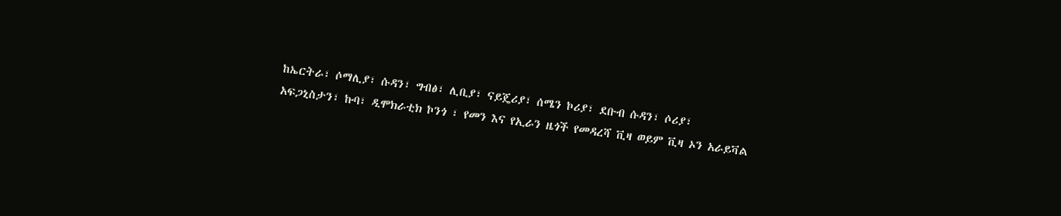ከኤርትራ፣ ሶማሊያ፣ ሱዳን፣ ግብፅ፣ ሊቢያ፣ ናይጄሪያ፣ ሰሜን ኮሪያ፣ ደቡብ ሱዳን፣ ሶሪያ፣ አፍጋኒስታን፣ ኩባ፣ ዲሞክራቲክ ኮንጎ ፣ የመን እና የኢራን ዜጎች የመዳረሻ ቪዛ ወይም ቪዛ ኦን አራይቫል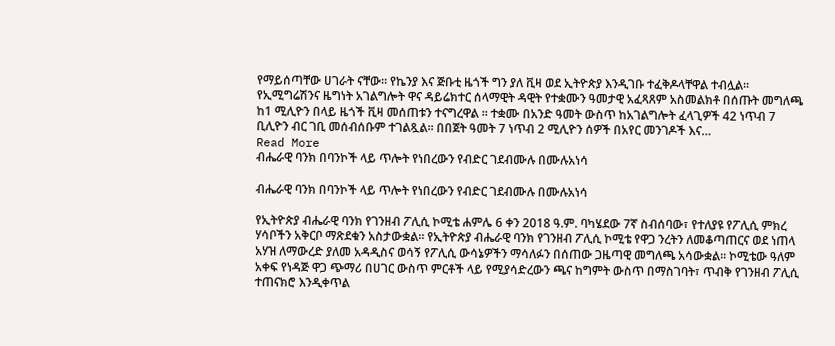የማይሰጣቸው ሀገራት ናቸው። የኬንያ እና ጅቡቲ ዜጎች ግን ያለ ቪዛ ወደ ኢትዮጵያ እንዲገቡ ተፈቅዶላቸዋል ተብሏል። የኢሚግሬሽንና ዜግነት አገልግሎት ዋና ዳይሬክተር ሰላማዊት ዳዊት የተቋሙን ዓመታዊ አፈጻጸም አስመልክቶ በሰጡት መግለጫ ከ1 ሚሊዮን በላይ ዜጎች ቪዛ መሰጠቱን ተናግረዋል ። ተቋሙ በአንድ ዓመት ውስጥ ከአገልግሎት ፈላጊዎች 42 ነጥብ 7 ቢሊዮን ብር ገቢ መሰብሰቡም ተገልጿል። በበጀት ዓመት 7 ነጥብ 2 ሚሊዮን ሰዎች በአየር መንገዶች እና…
Read More
ብሔራዊ ባንክ በባንኮች ላይ ጥሎት የነበረውን የብድር ገደብሙሉ በሙሉአነሳ

ብሔራዊ ባንክ በባንኮች ላይ ጥሎት የነበረውን የብድር ገደብሙሉ በሙሉአነሳ

የኢትዮጵያ ብሔራዊ ባንክ የገንዘብ ፖሊሲ ኮሚቴ ሐምሌ 6 ቀን 2018 ዓ.ም. ባካሄደው 7ኛ ስብሰባው፣ የተለያዩ የፖሊሲ ምክረ ሃሳቦችን አቅርቦ ማጽደቁን አስታውቋል። የኢትዮጵያ ብሔራዊ ባንክ የገንዘብ ፖሊሲ ኮሚቴ የዋጋ ንረትን ለመቆጣጠርና ወደ ነጠላ አሃዝ ለማውረድ ያለመ አዳዲስና ወሳኝ የፖሊሲ ውሳኔዎችን ማሳለፉን በሰጠው ጋዜጣዊ መግለጫ አሳውቋል። ኮሚቴው ዓለም አቀፍ የነዳጅ ዋጋ ጭማሪ በሀገር ውስጥ ምርቶች ላይ የሚያሳድረውን ጫና ከግምት ውስጥ በማስገባት፣ ጥብቅ የገንዘብ ፖሊሲ ተጠናክሮ እንዲቀጥል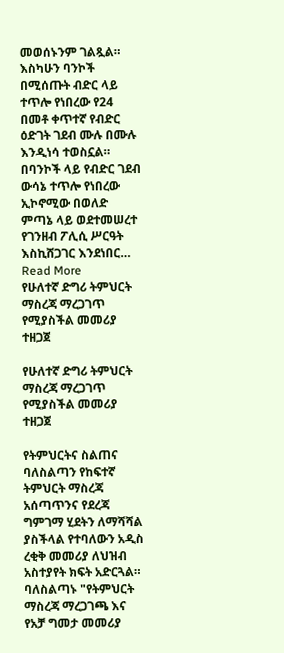መወሰኑንም ገልጿል። እስካሁን ባንኮች በሚሰጡት ብድር ላይ ተጥሎ የነበረው የ24 በመቶ ቀጥተኛ የብድር ዕድገት ገደብ ሙሉ በሙሉ እንዲነሳ ተወስኗል። በባንኮች ላይ የብድር ገደብ ውሳኔ ተጥሎ የነበረው ኢኮኖሚው በወለድ ምጣኔ ላይ ወደተመሠረተ የገንዘብ ፖሊሲ ሥርዓት እስኪሸጋገር እንደነበር…
Read More
የሁለተኛ ድግሪ ትምህርት ማስረጃ ማረጋገጥ የሚያስችል መመሪያ ተዘጋጀ

የሁለተኛ ድግሪ ትምህርት ማስረጃ ማረጋገጥ የሚያስችል መመሪያ ተዘጋጀ

የትምህርትና ስልጠና ባለስልጣን የከፍተኛ ትምህርት ማስረጃ አሰጣጥንና የደረጃ ግምገማ ሂደትን ለማሻሻል ያስችላል የተባለውን አዲስ ረቂቅ መመሪያ ለህዝብ አስተያየት ክፍት አድርጓል። ባለስልጣኑ "የትምህርት ማስረጃ ማረጋገጫ እና የአቻ ግመታ መመሪያ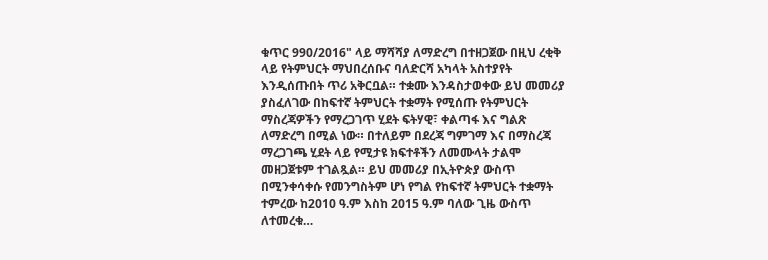ቁጥር 990/2016" ላይ ማሻሻያ ለማድረግ በተዘጋጀው በዚህ ረቂቅ ላይ የትምህርት ማህበረሰቡና ባለድርሻ አካላት አስተያየት እንዲሰጡበት ጥሪ አቅርቧል። ተቋሙ እንዳስታወቀው ይህ መመሪያ ያስፈለገው በከፍተኛ ትምህርት ተቋማት የሚሰጡ የትምህርት ማስረጃዎችን የማረጋገጥ ሂደት ፍትሃዊ፣ ቀልጣፋ እና ግልጽ ለማድረግ በሚል ነው። በተለይም በደረጃ ግምገማ እና በማስረጃ ማረጋገጫ ሂደት ላይ የሚታዩ ክፍተቶችን ለመሙላት ታልሞ መዘጋጀቱም ተገልጿል። ይህ መመሪያ በኢትዮጵያ ውስጥ በሚንቀሳቀሱ የመንግስትም ሆነ የግል የከፍተኛ ትምህርት ተቋማት ተምረው ከ2010 ዓ.ም እስከ 2015 ዓ.ም ባለው ጊዜ ውስጥ ለተመረቁ…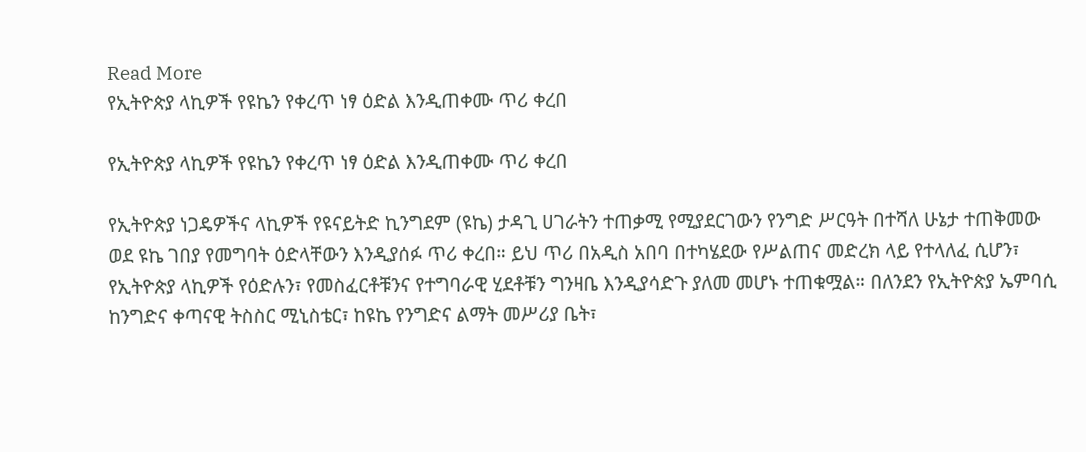Read More
የኢትዮጵያ ላኪዎች የዩኬን የቀረጥ ነፃ ዕድል እንዲጠቀሙ ጥሪ ቀረበ

የኢትዮጵያ ላኪዎች የዩኬን የቀረጥ ነፃ ዕድል እንዲጠቀሙ ጥሪ ቀረበ

የኢትዮጵያ ነጋዴዎችና ላኪዎች የዩናይትድ ኪንግደም (ዩኬ) ታዳጊ ሀገራትን ተጠቃሚ የሚያደርገውን የንግድ ሥርዓት በተሻለ ሁኔታ ተጠቅመው ወደ ዩኬ ገበያ የመግባት ዕድላቸውን እንዲያሰፉ ጥሪ ቀረበ። ይህ ጥሪ በአዲስ አበባ በተካሄደው የሥልጠና መድረክ ላይ የተላለፈ ሲሆን፣ የኢትዮጵያ ላኪዎች የዕድሉን፣ የመስፈርቶቹንና የተግባራዊ ሂደቶቹን ግንዛቤ እንዲያሳድጉ ያለመ መሆኑ ተጠቁሟል። በለንደን የኢትዮጵያ ኤምባሲ ከንግድና ቀጣናዊ ትስስር ሚኒስቴር፣ ከዩኬ የንግድና ልማት መሥሪያ ቤት፣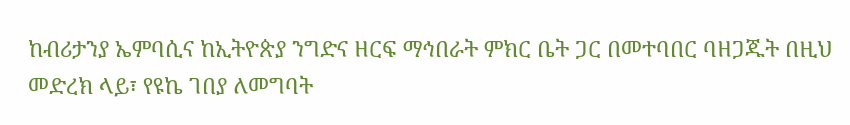ከብሪታንያ ኤምባሲና ከኢትዮጵያ ንግድና ዘርፍ ማኅበራት ምክር ቤት ጋር በመተባበር ባዘጋጁት በዚህ መድረክ ላይ፣ የዩኬ ገበያ ለመግባት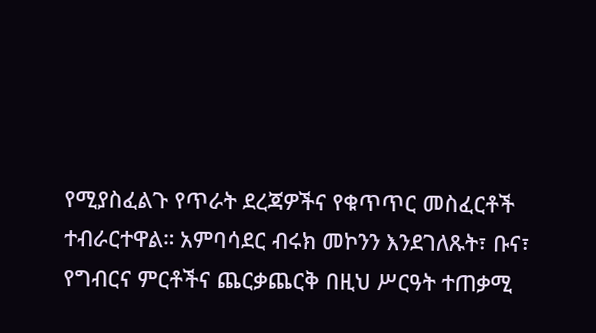የሚያስፈልጉ የጥራት ደረጃዎችና የቁጥጥር መስፈርቶች ተብራርተዋል። አምባሳደር ብሩክ መኮንን እንደገለጹት፣ ቡና፣ የግብርና ምርቶችና ጨርቃጨርቅ በዚህ ሥርዓት ተጠቃሚ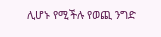ሊሆኑ የሚችሉ የወጪ ንግድ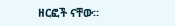ዘርፎች ናቸው።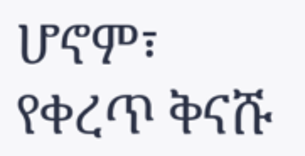ሆኖም፣ የቀረጥ ቅናሹ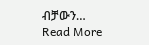ብቻውን…
Read More